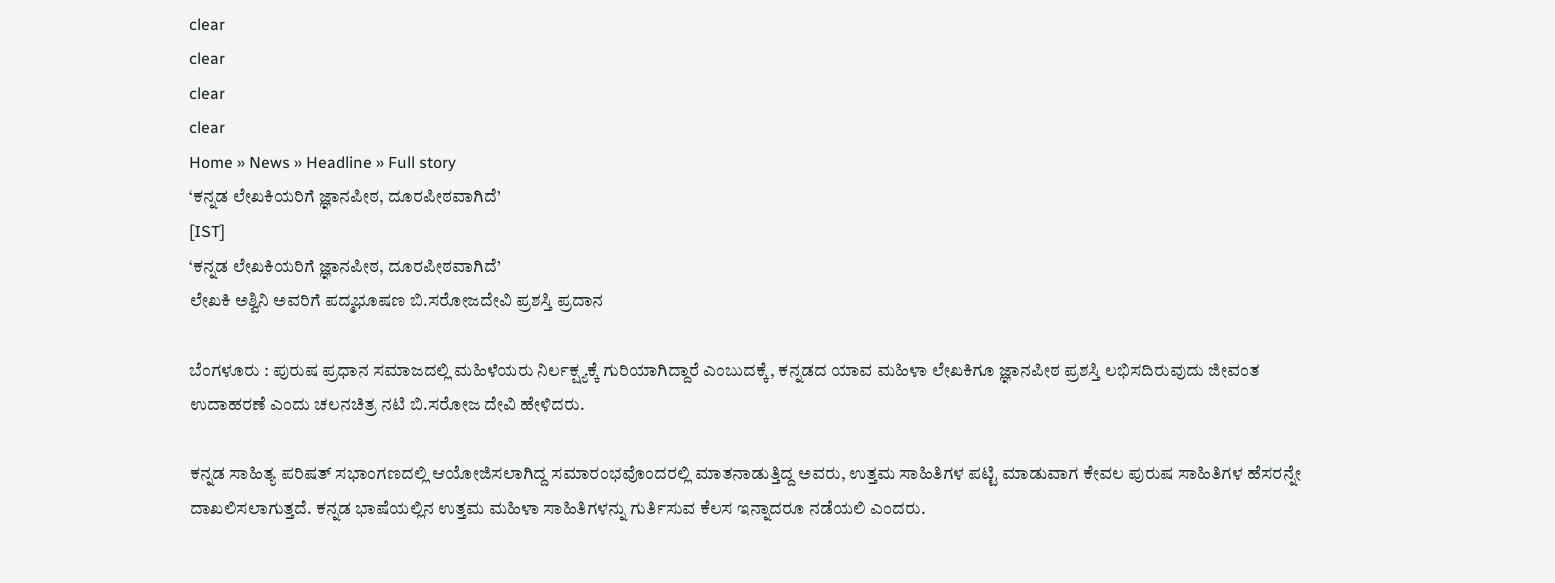clear
clear
clear
clear
Home » News » Headline » Full story
‘ಕನ್ನಡ ಲೇಖಕಿಯರಿಗೆ ಜ್ಞಾನಪೀಠ, ದೂರಪೀಠವಾಗಿದೆ’
[IST]
‘ಕನ್ನಡ ಲೇಖಕಿಯರಿಗೆ ಜ್ಞಾನಪೀಠ, ದೂರಪೀಠವಾಗಿದೆ’
ಲೇಖಕಿ ಅಶ್ವಿನಿ ಅವರಿಗೆ ಪದ್ಮಭೂಷಣ ಬಿ.ಸರೋಜದೇವಿ ಪ್ರಶಸ್ತಿ ಪ್ರದಾನ

ಬೆಂಗಳೂರು : ಪುರುಷ ಪ್ರಧಾನ ಸಮಾಜದಲ್ಲಿ ಮಹಿಳೆಯರು ನಿರ್ಲಕ್ಷ್ಯಕ್ಕೆ ಗುರಿಯಾಗಿದ್ದಾರೆ ಎಂಬುದಕ್ಕೆ, ಕನ್ನಡದ ಯಾವ ಮಹಿಳಾ ಲೇಖಕಿಗೂ ಜ್ಞಾನಪೀಠ ಪ್ರಶಸ್ತಿ ಲಭಿಸದಿರುವುದು ಜೀವಂತ ಉದಾಹರಣೆ ಎಂದು ಚಲನಚಿತ್ರ ನಟಿ ಬಿ.ಸರೋಜ ದೇವಿ ಹೇಳಿದರು.

ಕನ್ನಡ ಸಾಹಿತ್ಯ ಪರಿಷತ್‌ ಸಭಾಂಗಣದಲ್ಲಿ ಆಯೋಜಿಸಲಾಗಿದ್ದ ಸಮಾರಂಭವೊಂದರಲ್ಲಿ ಮಾತನಾಡುತ್ತಿದ್ದ ಅವರು, ಉತ್ತಮ ಸಾಹಿತಿಗಳ ಪಟ್ಟಿ ಮಾಡುವಾಗ ಕೇವಲ ಪುರುಷ ಸಾಹಿತಿಗಳ ಹೆಸರನ್ನೇ ದಾಖಲಿಸಲಾಗುತ್ತದೆ. ಕನ್ನಡ ಭಾಷೆಯಲ್ಲಿನ ಉತ್ತಮ ಮಹಿಳಾ ಸಾಹಿತಿಗಳನ್ನು ಗುರ್ತಿಸುವ ಕೆಲಸ ಇನ್ನಾದರೂ ನಡೆಯಲಿ ಎಂದರು.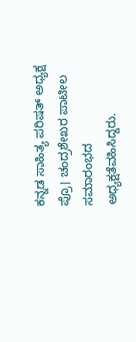ಕನ್ನಡ ಸಾಹಿತ್ಯ ಪರಿಷತ್‌ ಅಧ್ಯಕ್ಷ ಪ್ರೊ। ಚಂದ್ರಶೇಖರ ಪಾಟೀಲ ಸಮಾರಂಭದ ಅಧ್ಯಕ್ಷತೆವಹಿಸಿದ್ದರು.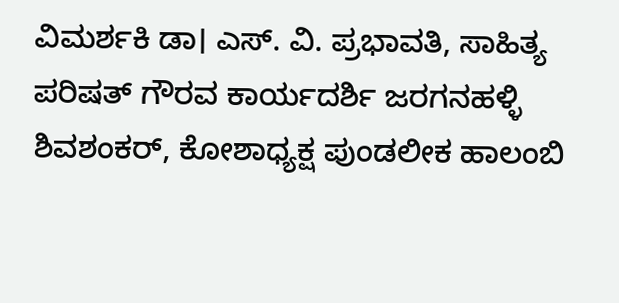ವಿಮರ್ಶಕಿ ಡಾ। ಎಸ್‌. ವಿ. ಪ್ರಭಾವತಿ, ಸಾಹಿತ್ಯ ಪರಿಷತ್‌ ಗೌರವ ಕಾರ್ಯದರ್ಶಿ ಜರಗನಹಳ್ಳಿ ಶಿವಶಂಕರ್‌, ಕೋಶಾಧ್ಯಕ್ಷ ಪುಂಡಲೀಕ ಹಾಲಂಬಿ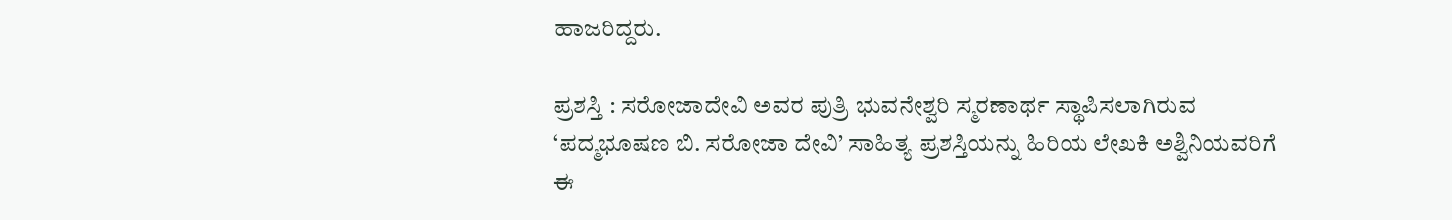ಹಾಜರಿದ್ದರು.

ಪ್ರಶಸ್ತಿ : ಸರೋಜಾದೇವಿ ಅವರ ಪುತ್ರಿ ಭುವನೇಶ್ವರಿ ಸ್ಮರಣಾರ್ಥ ಸ್ಥಾಪಿಸಲಾಗಿರುವ ‘ಪದ್ಮಭೂಷಣ ಬಿ. ಸರೋಜಾ ದೇವಿ’ ಸಾಹಿತ್ಯ ಪ್ರಶಸ್ತಿಯನ್ನು ಹಿರಿಯ ಲೇಖಕಿ ಅಶ್ವಿನಿಯವರಿಗೆ ಈ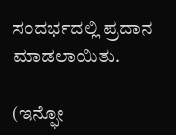ಸಂದರ್ಭದಲ್ಲಿ ಪ್ರದಾನ ಮಾಡಲಾಯಿತು.

(ಇನ್ಫೋ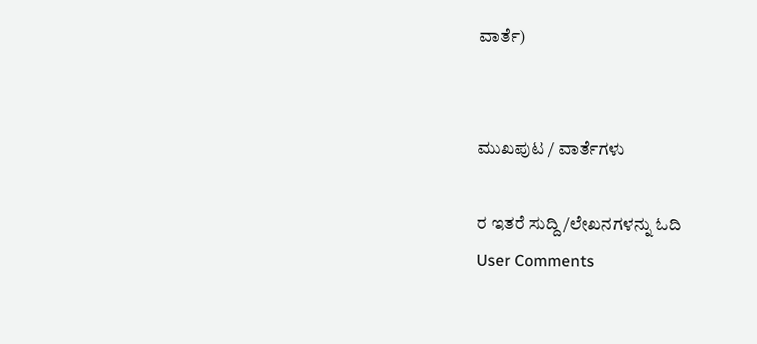ವಾರ್ತೆ)


ಮುಖಪುಟ / ವಾರ್ತೆಗಳು

ರ ಇತರೆ ಸುದ್ದಿ/ಲೇಖನಗಳನ್ನು ಓದಿ
User Comments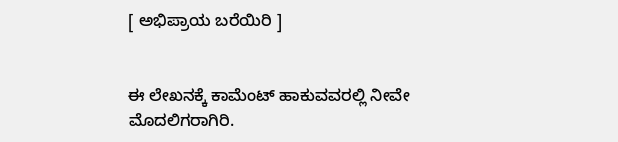[ ಅಭಿಪ್ರಾಯ ಬರೆಯಿರಿ ]


ಈ ಲೇಖನಕ್ಕೆ ಕಾಮೆಂಟ್ ಹಾಕುವವರಲ್ಲಿ ನೀವೇ ಮೊದಲಿಗರಾಗಿರಿ.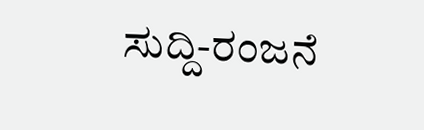ಸುದ್ದಿ-ರಂಜನೆ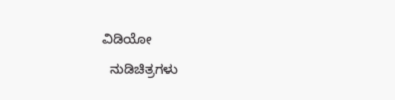ವಿಡಿಯೋ
  ನುಡಿಚಿತ್ರಗಳು